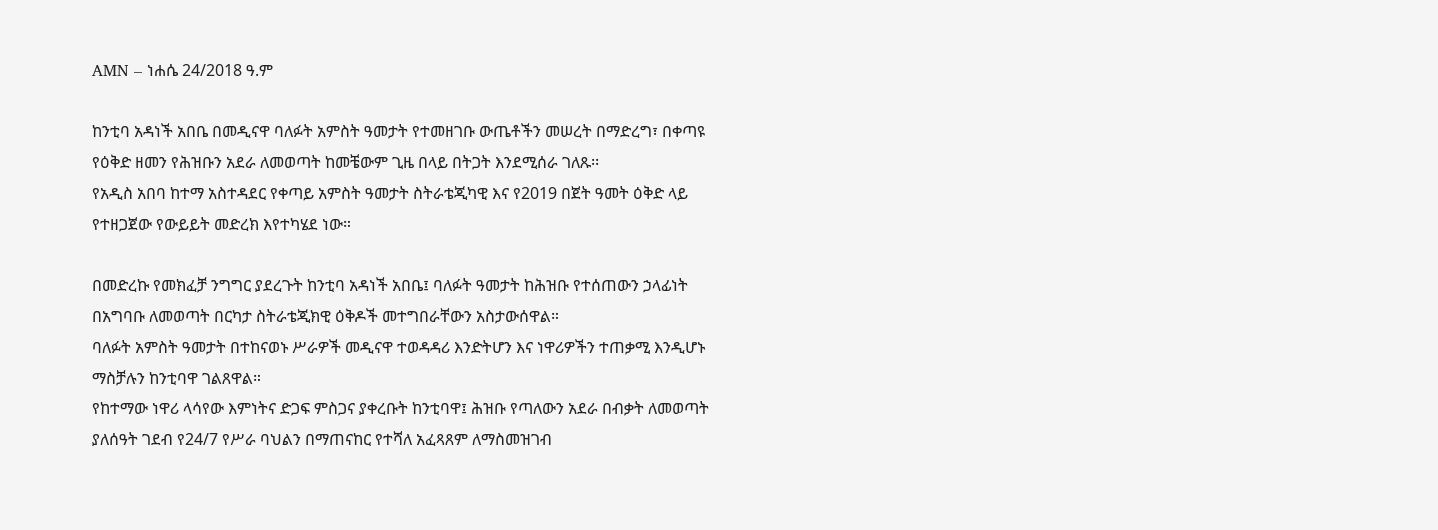AMN – ነሐሴ 24/2018 ዓ.ም

ከንቲባ አዳነች አበቤ በመዲናዋ ባለፉት አምስት ዓመታት የተመዘገቡ ውጤቶችን መሠረት በማድረግ፣ በቀጣዩ የዕቅድ ዘመን የሕዝቡን አደራ ለመወጣት ከመቼውም ጊዜ በላይ በትጋት እንደሚሰራ ገለጹ፡፡
የአዲስ አበባ ከተማ አስተዳደር የቀጣይ አምስት ዓመታት ስትራቴጂካዊ እና የ2019 በጀት ዓመት ዕቅድ ላይ የተዘጋጀው የውይይት መድረክ እየተካሄደ ነው።

በመድረኩ የመክፈቻ ንግግር ያደረጉት ከንቲባ አዳነች አበቤ፤ ባለፉት ዓመታት ከሕዝቡ የተሰጠውን ኃላፊነት በአግባቡ ለመወጣት በርካታ ስትራቴጂክዊ ዕቅዶች መተግበራቸውን አስታውሰዋል።
ባለፉት አምስት ዓመታት በተከናወኑ ሥራዎች መዲናዋ ተወዳዳሪ እንድትሆን እና ነዋሪዎችን ተጠቃሚ እንዲሆኑ ማስቻሉን ከንቲባዋ ገልጸዋል።
የከተማው ነዋሪ ላሳየው እምነትና ድጋፍ ምስጋና ያቀረቡት ከንቲባዋ፤ ሕዝቡ የጣለውን አደራ በብቃት ለመወጣት ያለሰዓት ገደብ የ24/7 የሥራ ባህልን በማጠናከር የተሻለ አፈጻጸም ለማስመዝገብ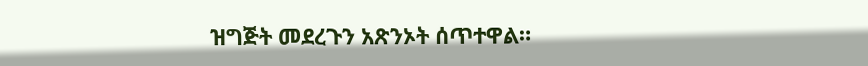ዝግጅት መደረጉን አጽንኦት ሰጥተዋል።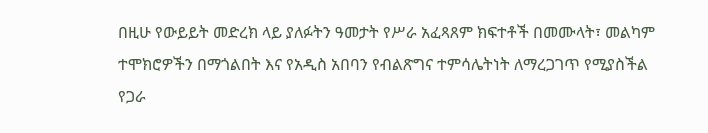በዚሁ የውይይት መድረክ ላይ ያለፉትን ዓመታት የሥራ አፈጻጸም ክፍተቶች በመሙላት፣ መልካም ተሞክሮዎችን በማጎልበት እና የአዲስ አበባን የብልጽግና ተምሳሌትነት ለማረጋገጥ የሚያስችል የጋራ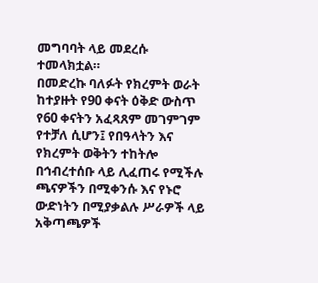መግባባት ላይ መደረሱ ተመላክቷል።
በመድረኩ ባለፉት የክረምት ወራት ከተያዙት የ90 ቀናት ዕቅድ ውስጥ የ60 ቀናትን አፈጻጸም መገምገም የተቻለ ሲሆን፤ የበዓላትን እና የክረምት ወቅትን ተከትሎ በኅብረተሰቡ ላይ ሊፈጠሩ የሚችሉ ጫናዎችን በሚቀንሱ እና የኑሮ ውድነትን በሚያቃልሉ ሥራዎች ላይ አቅጣጫዎች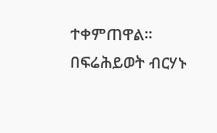ተቀምጠዋል።
በፍሬሕይወት ብርሃኑ